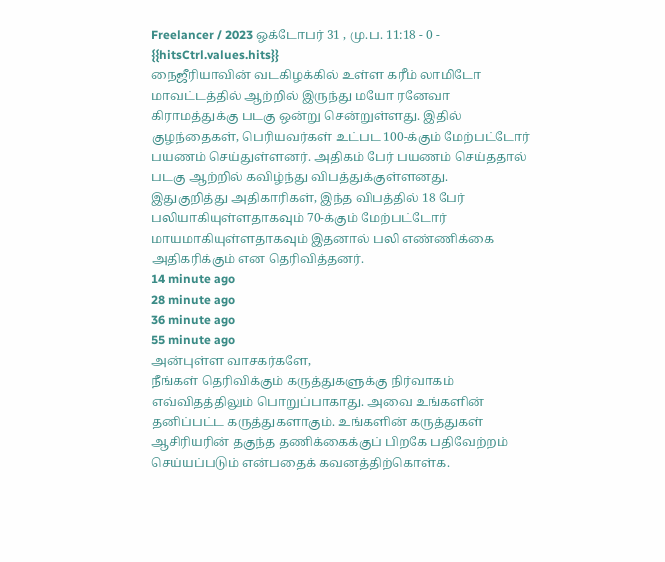Freelancer / 2023 ஒக்டோபர் 31 , மு.ப. 11:18 - 0 - {{hitsCtrl.values.hits}}
நைஜீரியாவின் வடகிழக்கில் உள்ள கரீம் லாமிடோ மாவட்டத்தில் ஆற்றில் இருந்து மயோ ரனேவா கிராமத்துக்கு படகு ஒன்று சென்றுள்ளது. இதில் குழந்தைகள், பெரியவர்கள் உட்பட 100-க்கும் மேற்பட்டோர் பயணம் செய்துள்ளனர். அதிகம் பேர் பயணம் செய்ததால் படகு ஆற்றில் கவிழ்ந்து விபத்துக்குள்ளனது.
இதுகுறித்து அதிகாரிகள், இந்த விபத்தில் 18 பேர் பலியாகியுள்ளதாகவும் 70-க்கும் மேற்பட்டோர் மாயமாகியுள்ளதாகவும் இதனால் பலி எண்ணிக்கை அதிகரிக்கும் என தெரிவித்தனர்.
14 minute ago
28 minute ago
36 minute ago
55 minute ago
அன்புள்ள வாசகர்களே,
நீங்கள் தெரிவிக்கும் கருத்துகளுக்கு நிர்வாகம் எவ்விதத்திலும் பொறுப்பாகாது. அவை உங்களின் தனிப்பட்ட கருத்துகளாகும். உங்களின் கருத்துகள் ஆசிரியரின் தகுந்த தணிக்கைக்குப் பிறகே பதிவேற்றம் செய்யப்படும் என்பதைக் கவனத்திற்கொள்க.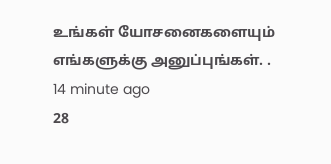உங்கள் யோசனைகளையும் எங்களுக்கு அனுப்புங்கள். .
14 minute ago
28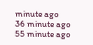minute ago
36 minute ago
55 minute ago